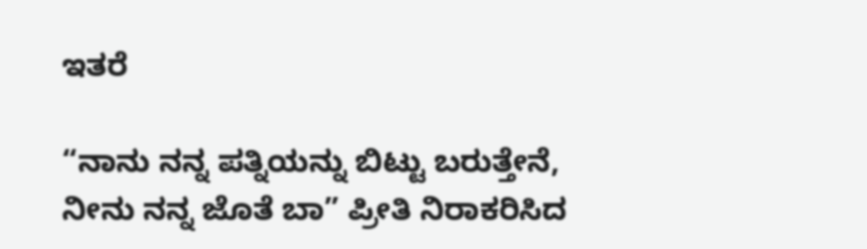ಇತರೆ

“ನಾನು ನನ್ನ ಪತ್ನಿಯನ್ನು ಬಿಟ್ಟು ಬರುತ್ತೇನೆ, ನೀನು ನನ್ನ ಜೊತೆ ಬಾ” ಪ್ರೀತಿ ನಿರಾಕರಿಸಿದ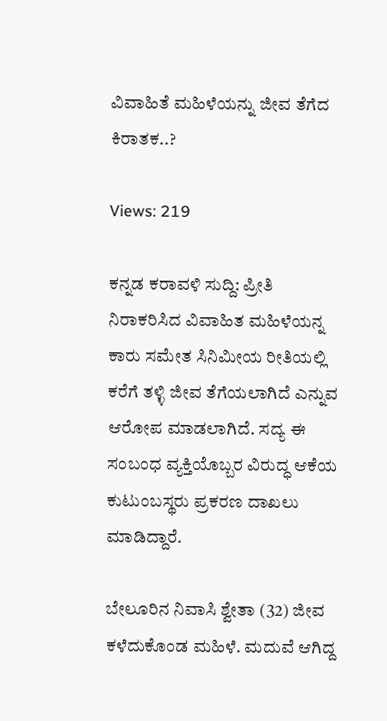ವಿವಾಹಿತೆ ಮಹಿಳೆಯನ್ನು ಜೀವ ತೆಗೆದ ಕಿರಾತಕ..?

Views: 219

ಕನ್ನಡ ಕರಾವಳಿ ಸುದ್ದಿ: ಪ್ರೀತಿ ನಿರಾಕರಿಸಿದ ವಿವಾಹಿತ ಮಹಿಳೆಯನ್ನ ಕಾರು ಸಮೇತ ಸಿನಿಮೀಯ ರೀತಿಯಲ್ಲಿ ಕರೆಗೆ ತಳ್ಳಿ ಜೀವ ತೆಗೆಯಲಾಗಿದೆ ಎನ್ನುವ ಆರೋಪ ಮಾಡಲಾಗಿದೆ. ಸದ್ಯ ಈ ಸಂಬಂಧ ವ್ಯಕ್ತಿಯೊಬ್ಬರ ವಿರುದ್ಧ ಆಕೆಯ ಕುಟುಂಬಸ್ಥರು ಪ್ರಕರಣ ದಾಖಲು ಮಾಡಿದ್ದಾರೆ.

ಬೇಲೂರಿನ ನಿವಾಸಿ ಶ್ವೇತಾ (32) ಜೀವ ಕಳೆದುಕೊಂಡ ಮಹಿಳೆ. ಮದುವೆ ಆಗಿದ್ದ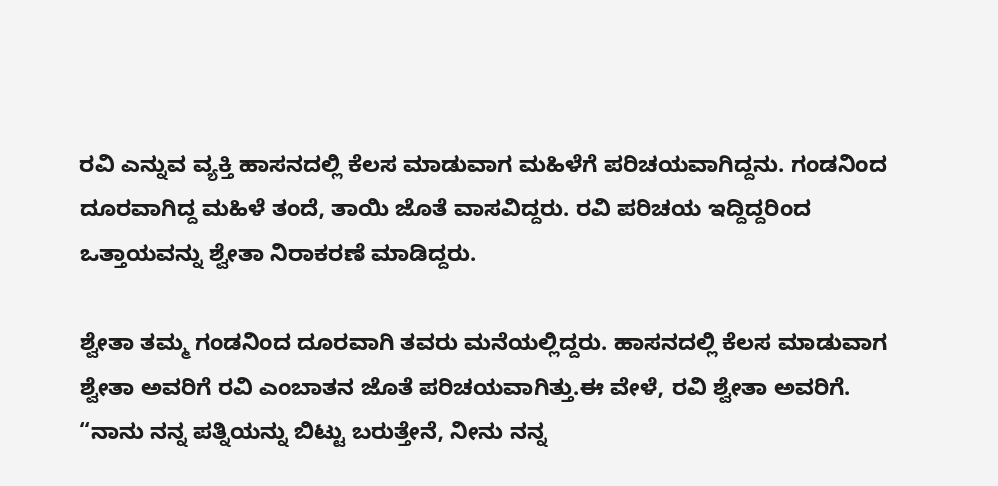ರವಿ ಎನ್ನುವ ವ್ಯಕ್ತಿ ಹಾಸನದಲ್ಲಿ ಕೆಲಸ ಮಾಡುವಾಗ ಮಹಿಳೆಗೆ ಪರಿಚಯವಾಗಿದ್ದನು. ಗಂಡನಿಂದ ದೂರವಾಗಿದ್ದ ಮಹಿಳೆ ತಂದೆ, ತಾಯಿ ಜೊತೆ ವಾಸವಿದ್ದರು. ರವಿ ಪರಿಚಯ ಇದ್ದಿದ್ದರಿಂದ ಒತ್ತಾಯವನ್ನು ಶ್ವೇತಾ ನಿರಾಕರಣೆ ಮಾಡಿದ್ದರು.

ಶ್ವೇತಾ ತಮ್ಮ ಗಂಡನಿಂದ ದೂರವಾಗಿ ತವರು ಮನೆಯಲ್ಲಿದ್ದರು. ಹಾಸನದಲ್ಲಿ ಕೆಲಸ ಮಾಡುವಾಗ ಶ್ವೇತಾ ಅವರಿಗೆ ರವಿ ಎಂಬಾತನ ಜೊತೆ ಪರಿಚಯವಾಗಿತ್ತು.ಈ ವೇಳೆ, ರವಿ ಶ್ವೇತಾ ಅವರಿಗೆ. “ನಾನು ನನ್ನ ಪತ್ನಿಯನ್ನು ಬಿಟ್ಟು ಬರುತ್ತೇನೆ, ನೀನು ನನ್ನ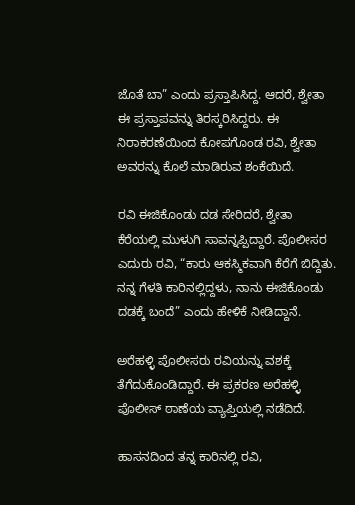ಜೊತೆ ಬಾ” ಎಂದು ಪ್ರಸ್ತಾಪಿಸಿದ್ದ. ಆದರೆ, ಶ್ವೇತಾ ಈ ಪ್ರಸ್ತಾಪವನ್ನು ತಿರಸ್ಕರಿಸಿದ್ದರು. ಈ ನಿರಾಕರಣೆಯಿಂದ ಕೋಪಗೊಂಡ ರವಿ, ಶ್ವೇತಾ ಅವರನ್ನು ಕೊಲೆ ಮಾಡಿರುವ ಶಂಕೆಯಿದೆ.

ರವಿ ಈಜಿಕೊಂಡು ದಡ ಸೇರಿದರೆ, ಶ್ವೇತಾ ಕೆರೆಯಲ್ಲಿ ಮುಳುಗಿ ಸಾವನ್ನಪ್ಪಿದ್ದಾರೆ. ಪೊಲೀಸರ ಎದುರು ರವಿ, “ಕಾರು ಆಕಸ್ಮಿಕವಾಗಿ ಕೆರೆಗೆ ಬಿದ್ದಿತು. ನನ್ನ ಗೆಳತಿ ಕಾರಿನಲ್ಲಿದ್ದಳು, ನಾನು ಈಜಿಕೊಂಡು ದಡಕ್ಕೆ ಬಂದೆ” ಎಂದು ಹೇಳಿಕೆ ನೀಡಿದ್ದಾನೆ.

ಅರೆಹಳ್ಳಿ ಪೊಲೀಸರು ರವಿಯನ್ನು ವಶಕ್ಕೆ ತೆಗೆದುಕೊಂಡಿದ್ದಾರೆ. ಈ ಪ್ರಕರಣ ಅರೆಹಳ್ಳಿ ಪೊಲೀಸ್‌ ಠಾಣೆಯ ವ್ಯಾಪ್ತಿಯಲ್ಲಿ ನಡೆದಿದೆ.

ಹಾಸನದಿಂದ ತನ್ನ ಕಾರಿನಲ್ಲಿ ರವಿ,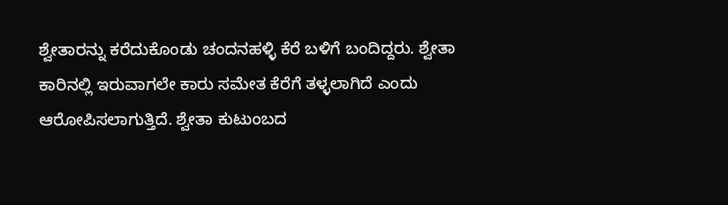ಶ್ವೇತಾರನ್ನು ಕರೆದುಕೊಂಡು ಚಂದನಹಳ್ಳಿ‌ ಕೆರೆ ಬಳಿಗೆ ಬಂದಿದ್ದರು. ಶ್ವೇತಾ ಕಾರಿನಲ್ಲಿ ಇರುವಾಗಲೇ ಕಾರು ಸಮೇತ ಕೆರೆಗೆ ತಳ್ಳಲಾಗಿದೆ ಎಂದು ಆರೋಪಿಸಲಾಗುತ್ತಿದೆ. ಶ್ವೇತಾ ಕುಟುಂಬದ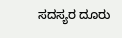ಸದಸ್ಯರ ದೂರು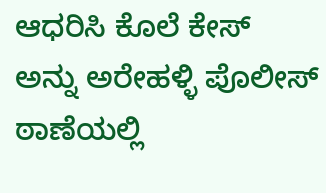ಆಧರಿಸಿ ಕೊಲೆ ಕೇಸ್ ಅನ್ನು ಅರೇಹಳ್ಳಿ ಪೊಲೀಸ್ ಠಾಣೆಯಲ್ಲಿ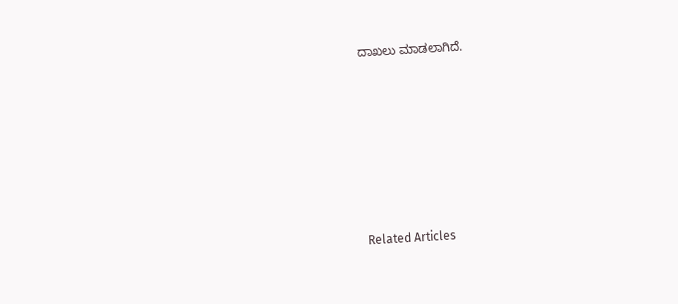ದಾಖಲು ಮಾಡಲಾಗಿದೆ.







Related Articles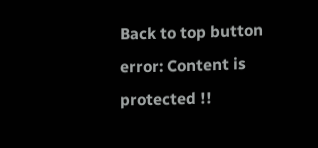Back to top button
error: Content is protected !!